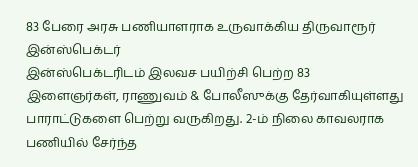83 பேரை அரசு பணியாளராக உருவாக்கிய திருவாரூர் இன்ஸ்பெக்டர்
இன்ஸ்பெக்டரிடம் இலவச பயிற்சி பெற்ற 83 இளைஞர்கள், ராணுவம் & போலீஸுக்கு தேர்வாகியுள்ளது பாராட்டுகளை பெற்று வருகிறது. 2-ம் நிலை காவலராக பணியில் சேர்ந்த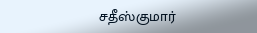சதீஸ்குமார்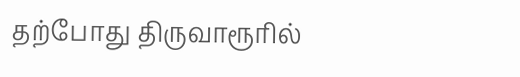தற்போது திருவாரூரில்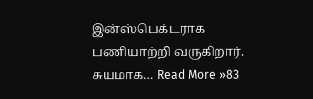இன்ஸ்பெக்டராக பணியாற்றி வருகிறார். சுயமாக… Read More »83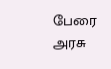பேரை அரசு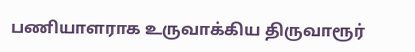பணியாளராக உருவாக்கிய திருவாரூர்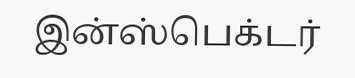இன்ஸ்பெக்டர்